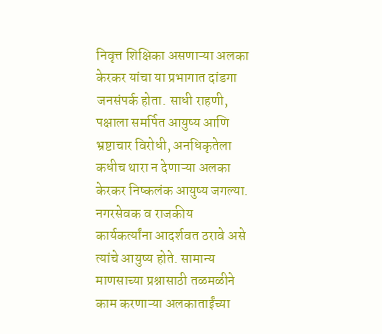निवृत्त शिक्षिका असणाऱ्या अलका केरकर यांचा या प्रभागात दांडगा जनसंपर्क होता. साधी राहणी, पक्षाला समर्पित आयुष्य आणि भ्रष्टाचार विरोधी, अनधिकृतेला कधीच थारा न देणाऱ्या अलका केरकर निष्कलंक आयुष्य जगल्या.
नगरसेवक व राजकीय कार्यकर्त्यांना आदर्शवत ठरावे असे त्यांचे आयुष्य होते. सामान्य माणसाच्या प्रश्नासाठी तळमळीने काम करणाऱ्या अलकाताईंच्या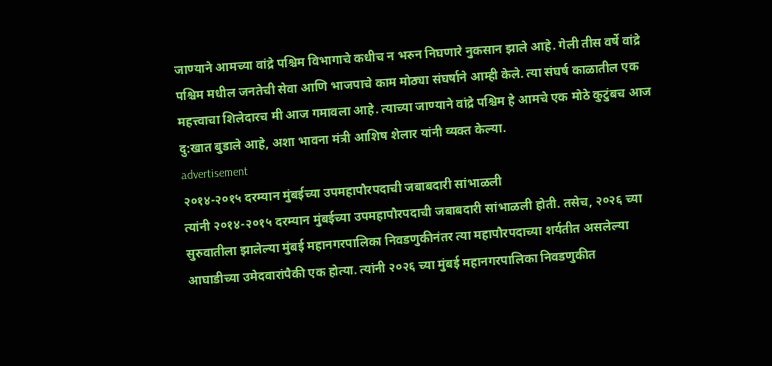जाण्याने आमच्या वांद्रे पश्चिम विभागाचे कधीच न भरुन निघणारे नुकसान झाले आहे. गेली तीस वर्षे वांद्रे पश्चिम मधील जनतेची सेवा आणि भाजपाचे काम मोठ्या संघर्षाने आम्ही केले. त्या संघर्ष काळातील एक महत्त्वाचा शिलेदारच मी आज गमावला आहे. त्याच्या जाण्याने वांद्रे पश्चिम हे आमचे एक मोठे कुटुंबच आज दु:खात बुडाले आहे, अशा भावना मंत्री आशिष शेलार यांनी व्यक्त केल्या.
advertisement
२०१४-२०१५ दरम्यान मुंबईच्या उपमहापौरपदाची जबाबदारी सांभाळली
त्यांनी २०१४-२०१५ दरम्यान मुंबईच्या उपमहापौरपदाची जबाबदारी सांभाळली होती. तसेच, २०२६ च्या सुरुवातीला झालेल्या मुंबई महानगरपालिका निवडणुकीनंतर त्या महापौरपदाच्या शर्यतीत असलेल्या आघाडीच्या उमेदवारांपैकी एक होत्या. त्यांनी २०२६ च्या मुंबई महानगरपालिका निवडणुकीत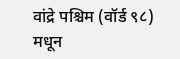वांद्रे पश्चिम (वॉर्ड ९८) मधून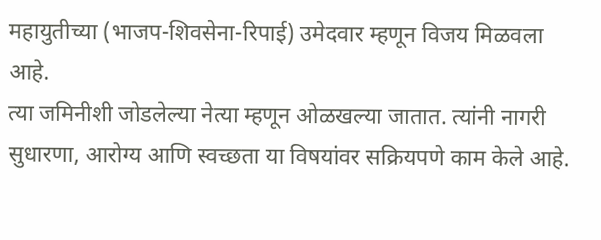महायुतीच्या (भाजप-शिवसेना-रिपाई) उमेदवार म्हणून विजय मिळवला आहे.
त्या जमिनीशी जोडलेल्या नेत्या म्हणून ओळखल्या जातात. त्यांनी नागरी सुधारणा, आरोग्य आणि स्वच्छता या विषयांवर सक्रियपणे काम केले आहे.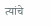त्यांचे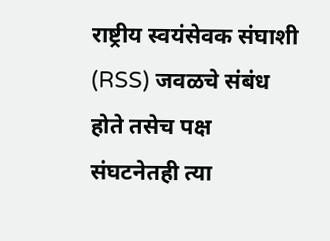राष्ट्रीय स्वयंसेवक संघाशी (RSS) जवळचे संबंध होते तसेच पक्ष संघटनेतही त्या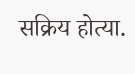सक्रिय होत्या.